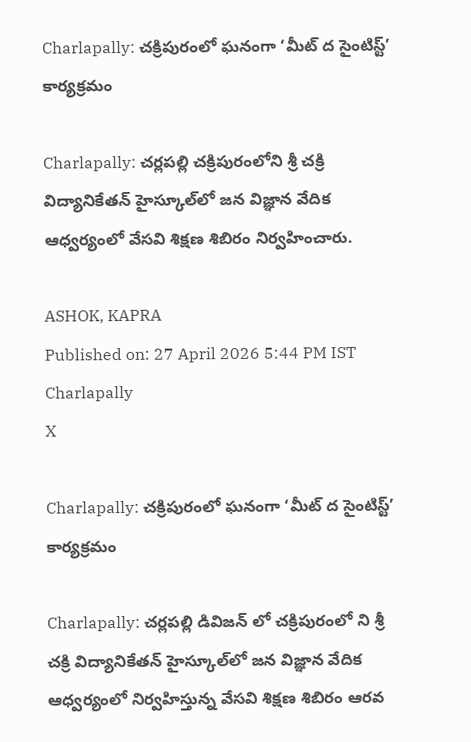Charlapally: చక్రిపురంలో ఘనంగా ‘మీట్ ద సైంటిస్ట్’ కార్యక్రమం

Charlapally: చర్లపల్లి చక్రిపురంలోని శ్రీ చక్రి విద్యానికేతన్ హైస్కూల్‌లో జన విజ్ఞాన వేదిక ఆధ్వర్యంలో వేసవి శిక్షణ శిబిరం నిర్వహించారు.

ASHOK, KAPRA
Published on: 27 April 2026 5:44 PM IST
Charlapally
X

Charlapally: చక్రిపురంలో ఘనంగా ‘మీట్ ద సైంటిస్ట్’ కార్యక్రమం

Charlapally: చర్లపల్లి డివిజన్ లో చక్రిపురంలో ని శ్రీ చక్రి విద్యానికేతన్ హైస్కూల్‌లో జన విజ్ఞాన వేదిక ఆధ్వర్యంలో నిర్వహిస్తున్న వేసవి శిక్షణ శిబిరం ఆరవ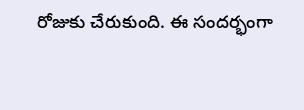రోజుకు చేరుకుంది. ఈ సందర్భంగా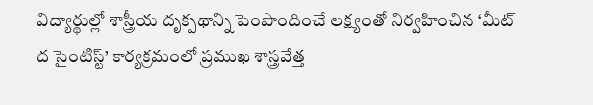విద్యార్థుల్లో శాస్త్రీయ దృక్పథాన్ని పెంపొందించే లక్ష్యంతో నిర్వహించిన ‘మీట్ ద సైంటిస్ట్’ కార్యక్రమంలో ప్రముఖ శాస్త్రవేత్త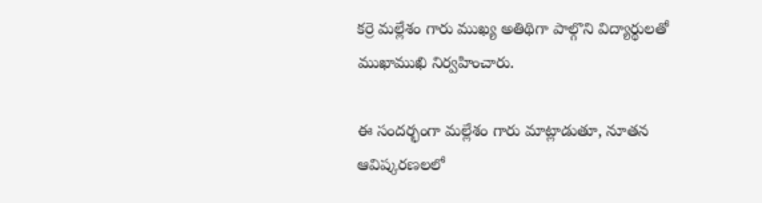కర్రె మల్లేశం గారు ముఖ్య అతిథిగా పాల్గొని విద్యార్థులతో ముఖాముఖి నిర్వహించారు.

ఈ సందర్భంగా మల్లేశం గారు మాట్లాడుతూ, నూతన ఆవిష్కరణలలో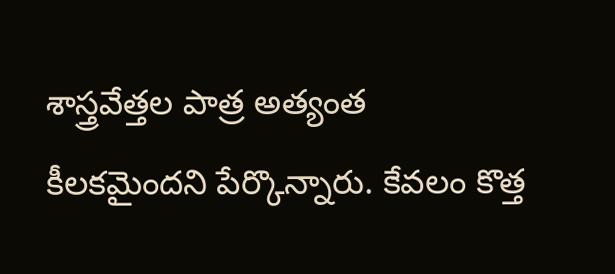శాస్త్రవేత్తల పాత్ర అత్యంత కీలకమైందని పేర్కొన్నారు. కేవలం కొత్త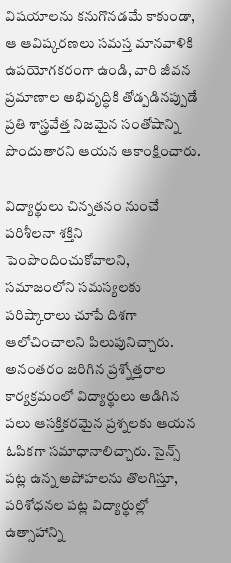విషయాలను కనుగొనడమే కాకుండా, ఆ ఆవిష్కరణలు సమస్త మానవాళికి ఉపయోగకరంగా ఉండి, వారి జీవన ప్రమాణాల అభివృద్ధికి తోడ్పడినప్పుడే ప్రతి శాస్త్రవేత్త నిజమైన సంతోషాన్ని పొందుతారని ఆయన ఆకాంక్షించారు.

విద్యార్థులు చిన్నతనం నుంచే పరిశీలనా శక్తిని పెంపొందించుకోవాలని, సమాజంలోని సమస్యలకు పరిష్కారాలు చూపే దిశగా ఆలోచించాలని పిలుపునిచ్చారు. అనంతరం జరిగిన ప్రశ్నోత్తరాల కార్యక్రమంలో విద్యార్థులు అడిగిన పలు ఆసక్తికరమైన ప్రశ్నలకు ఆయన ఓపికగా సమాధానాలిచ్చారు. సైన్స్ పట్ల ఉన్న అపోహలను తొలగిస్తూ, పరిశోధనల పట్ల విద్యార్థుల్లో ఉత్సాహాన్ని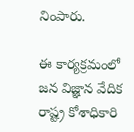నింపారు.

ఈ కార్యక్రమంలో జన విజ్ఞాన వేదిక రాష్ట్ర కోశాధికారి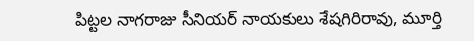పిట్టల నాగరాజు సీనియర్ నాయకులు శేషగిరిరావు, మూర్తి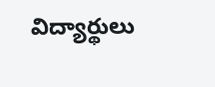విద్యార్థులు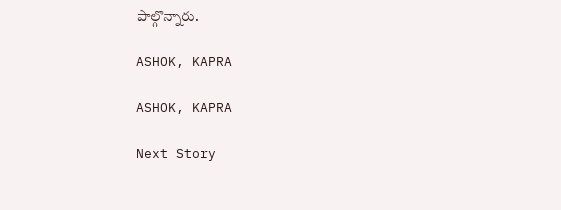పాల్గొన్నారు.

ASHOK, KAPRA

ASHOK, KAPRA

Next Story